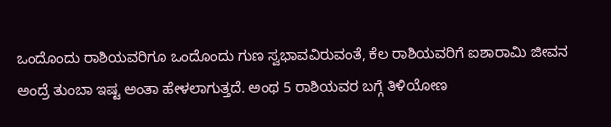ಒಂದೊಂದು ರಾಶಿಯವರಿಗೂ ಒಂದೊಂದು ಗುಣ ಸ್ವಭಾವವಿರುವಂತೆ, ಕೆಲ ರಾಶಿಯವರಿಗೆ ಐಶಾರಾಮಿ ಜೀವನ ಅಂದ್ರೆ ತುಂಬಾ ಇಷ್ಟ ಅಂತಾ ಹೇಳಲಾಗುತ್ತದೆ. ಅಂಥ 5 ರಾಶಿಯವರ ಬಗ್ಗೆ ತಿಳಿಯೋಣ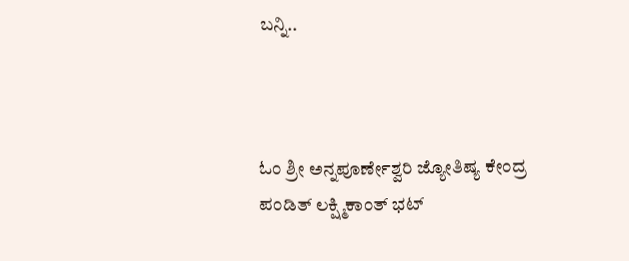ಬನ್ನಿ..



ಓಂ ಶ್ರೀ ಅನ್ನಪೂರ್ಣೇಶ್ವರಿ ಜ್ಯೋತಿಷ್ಯ ಕೇಂದ್ರ
ಪಂಡಿತ್ ಲಕ್ಷ್ಮಿಕಾಂತ್ ಭಟ್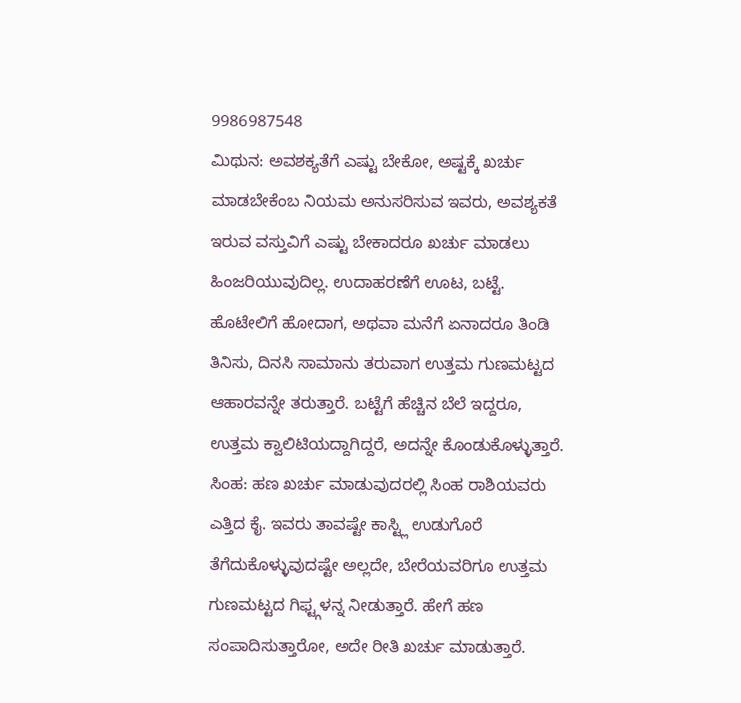9986987548
ಮಿಥುನ: ಅವಶಕ್ಯತೆಗೆ ಎಷ್ಟು ಬೇಕೋ, ಅಷ್ಟಕ್ಕೆ ಖರ್ಚು ಮಾಡಬೇಕೆಂಬ ನಿಯಮ ಅನುಸರಿಸುವ ಇವರು, ಅವಶ್ಯಕತೆ ಇರುವ ವಸ್ತುವಿಗೆ ಎಷ್ಟು ಬೇಕಾದರೂ ಖರ್ಚು ಮಾಡಲು ಹಿಂಜರಿಯುವುದಿಲ್ಲ. ಉದಾಹರಣೆಗೆ ಊಟ, ಬಟ್ಟೆ. ಹೊಟೇಲಿಗೆ ಹೋದಾಗ, ಅಥವಾ ಮನೆಗೆ ಏನಾದರೂ ತಿಂಡಿ ತಿನಿಸು, ದಿನಸಿ ಸಾಮಾನು ತರುವಾಗ ಉತ್ತಮ ಗುಣಮಟ್ಟದ ಆಹಾರವನ್ನೇ ತರುತ್ತಾರೆ. ಬಟ್ಟೆಗೆ ಹೆಚ್ಚಿನ ಬೆಲೆ ಇದ್ದರೂ, ಉತ್ತಮ ಕ್ವಾಲಿಟಿಯದ್ದಾಗಿದ್ದರೆ, ಅದನ್ನೇ ಕೊಂಡುಕೊಳ್ಳುತ್ತಾರೆ.
ಸಿಂಹ: ಹಣ ಖರ್ಚು ಮಾಡುವುದರಲ್ಲಿ ಸಿಂಹ ರಾಶಿಯವರು ಎತ್ತಿದ ಕೈ. ಇವರು ತಾವಷ್ಟೇ ಕಾಸ್ಟ್ಲಿ ಉಡುಗೊರೆ ತೆಗೆದುಕೊಳ್ಳುವುದಷ್ಟೇ ಅಲ್ಲದೇ, ಬೇರೆಯವರಿಗೂ ಉತ್ತಮ ಗುಣಮಟ್ಟದ ಗಿಫ್ಟ್ಗಳನ್ನ ನೀಡುತ್ತಾರೆ. ಹೇಗೆ ಹಣ ಸಂಪಾದಿಸುತ್ತಾರೋ, ಅದೇ ರೀತಿ ಖರ್ಚು ಮಾಡುತ್ತಾರೆ.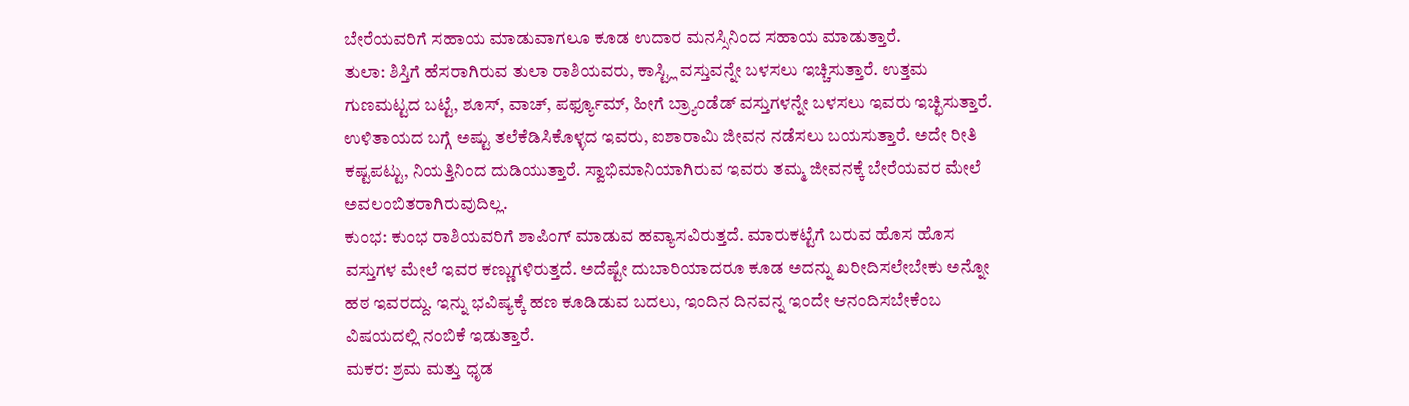ಬೇರೆಯವರಿಗೆ ಸಹಾಯ ಮಾಡುವಾಗಲೂ ಕೂಡ ಉದಾರ ಮನಸ್ಸಿನಿಂದ ಸಹಾಯ ಮಾಡುತ್ತಾರೆ.
ತುಲಾ: ಶಿಸ್ತಿಗೆ ಹೆಸರಾಗಿರುವ ತುಲಾ ರಾಶಿಯವರು, ಕಾಸ್ಟ್ಲಿ ವಸ್ತುವನ್ನೇ ಬಳಸಲು ಇಚ್ಚಿಸುತ್ತಾರೆ. ಉತ್ತಮ ಗುಣಮಟ್ಟದ ಬಟ್ಟೆ, ಶೂಸ್, ವಾಚ್, ಪರ್ಫ್ಯೂಮ್, ಹೀಗೆ ಬ್ರ್ಯಾಂಡೆಡ್ ವಸ್ತುಗಳನ್ನೇ ಬಳಸಲು ಇವರು ಇಚ್ಛಿಸುತ್ತಾರೆ. ಉಳಿತಾಯದ ಬಗ್ಗೆ ಅಷ್ಟು ತಲೆಕೆಡಿಸಿಕೊಳ್ಳದ ಇವರು, ಐಶಾರಾಮಿ ಜೀವನ ನಡೆಸಲು ಬಯಸುತ್ತಾರೆ. ಅದೇ ರೀತಿ ಕಷ್ಟಪಟ್ಟು, ನಿಯತ್ತಿನಿಂದ ದುಡಿಯುತ್ತಾರೆ. ಸ್ವಾಭಿಮಾನಿಯಾಗಿರುವ ಇವರು ತಮ್ಮ ಜೀವನಕ್ಕೆ ಬೇರೆಯವರ ಮೇಲೆ ಅವಲಂಬಿತರಾಗಿರುವುದಿಲ್ಲ.
ಕುಂಭ: ಕುಂಭ ರಾಶಿಯವರಿಗೆ ಶಾಪಿಂಗ್ ಮಾಡುವ ಹವ್ಯಾಸವಿರುತ್ತದೆ. ಮಾರುಕಟ್ಟೆಗೆ ಬರುವ ಹೊಸ ಹೊಸ ವಸ್ತುಗಳ ಮೇಲೆ ಇವರ ಕಣ್ಣುಗಳಿರುತ್ತದೆ. ಅದೆಷ್ಟೇ ದುಬಾರಿಯಾದರೂ ಕೂಡ ಅದನ್ನು ಖರೀದಿಸಲೇಬೇಕು ಅನ್ನೋ ಹಠ ಇವರದ್ದು. ಇನ್ನು ಭವಿಷ್ಯಕ್ಕೆ ಹಣ ಕೂಡಿಡುವ ಬದಲು, ಇಂದಿನ ದಿನವನ್ನ ಇಂದೇ ಆನಂದಿಸಬೇಕೆಂಬ ವಿಷಯದಲ್ಲಿ ನಂಬಿಕೆ ಇಡುತ್ತಾರೆ.
ಮಕರ: ಶ್ರಮ ಮತ್ತು ಧೃಡ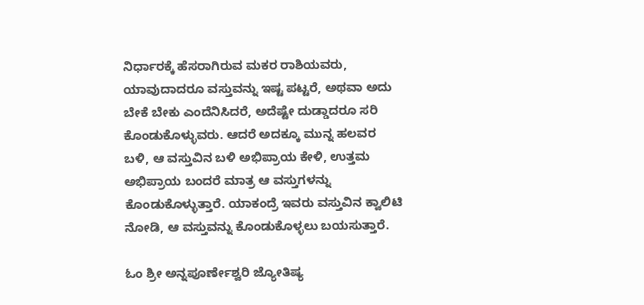ನಿರ್ಧಾರಕ್ಕೆ ಹೆಸರಾಗಿರುವ ಮಕರ ರಾಶಿಯವರು, ಯಾವುದಾದರೂ ವಸ್ತುವನ್ನು ಇಷ್ಟ ಪಟ್ಟರೆ, ಅಥವಾ ಅದು ಬೇಕೆ ಬೇಕು ಎಂದೆನಿಸಿದರೆ, ಅದೆಷ್ಟೇ ದುಡ್ಡಾದರೂ ಸರಿ ಕೊಂಡುಕೊಳ್ಳುವರು. ಆದರೆ ಅದಕ್ಕೂ ಮುನ್ನ ಹಲವರ ಬಳಿ, ಆ ವಸ್ತುವಿನ ಬಳಿ ಅಭಿಪ್ರಾಯ ಕೇಳಿ, ಉತ್ತಮ ಅಭಿಪ್ರಾಯ ಬಂದರೆ ಮಾತ್ರ ಆ ವಸ್ತುಗಳನ್ನು ಕೊಂಡುಕೊಳ್ಳುತ್ತಾರೆ. ಯಾಕಂದ್ರೆ ಇವರು ವಸ್ತುವಿನ ಕ್ವಾಲಿಟಿ ನೋಡಿ, ಆ ವಸ್ತುವನ್ನು ಕೊಂಡುಕೊಳ್ಳಲು ಬಯಸುತ್ತಾರೆ.

ಓಂ ಶ್ರೀ ಅನ್ನಪೂರ್ಣೇಶ್ವರಿ ಜ್ಯೋತಿಷ್ಯ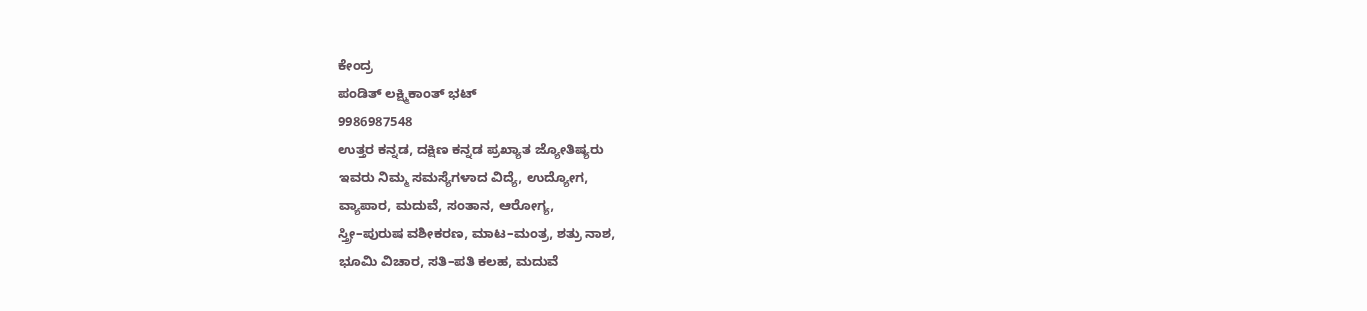ಕೇಂದ್ರ
ಪಂಡಿತ್ ಲಕ್ಷ್ಮಿಕಾಂತ್ ಭಟ್
9986987548
ಉತ್ತರ ಕನ್ನಡ, ದಕ್ಷಿಣ ಕನ್ನಡ ಪ್ರಖ್ಯಾತ ಜ್ಯೋತಿಷ್ಯರು
ಇವರು ನಿಮ್ಮ ಸಮಸ್ಯೆಗಳಾದ ವಿದ್ಯೆ, ಉದ್ಯೋಗ,
ವ್ಯಾಪಾರ, ಮದುವೆ, ಸಂತಾನ, ಆರೋಗ್ಯ,
ಸ್ತ್ರೀ–ಪುರುಷ ವಶೀಕರಣ, ಮಾಟ–ಮಂತ್ರ, ಶತ್ರು ನಾಶ,
ಭೂಮಿ ವಿಚಾರ, ಸತಿ–ಪತಿ ಕಲಹ, ಮದುವೆ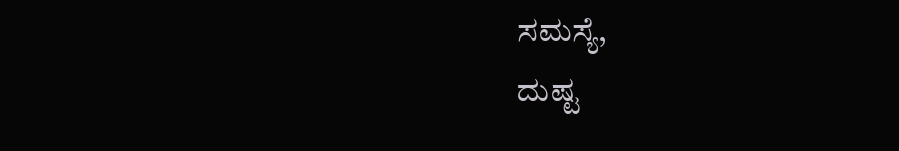ಸಮಸ್ಯೆ,
ದುಷ್ಟ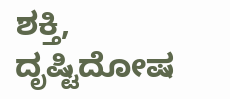ಶಕ್ತಿ, ದೃಷ್ಟಿದೋಷ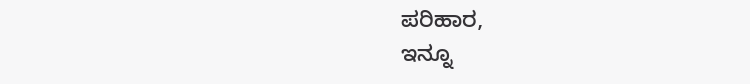ಪರಿಹಾರ,
ಇನ್ನೂ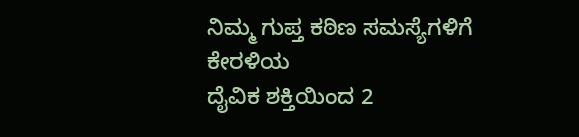ನಿಮ್ಮ ಗುಪ್ತ ಕಠಿಣ ಸಮಸ್ಯೆಗಳಿಗೆ ಕೇರಳಿಯ
ದೈವಿಕ ಶಕ್ತಿಯಿಂದ 2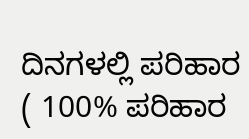ದಿನಗಳಲ್ಲಿ ಪರಿಹಾರ
( 100% ಪರಿಹಾರ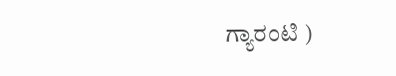ಗ್ಯಾರಂಟಿ )